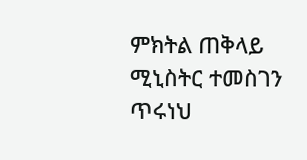ምክትል ጠቅላይ ሚኒስትር ተመስገን ጥሩነህ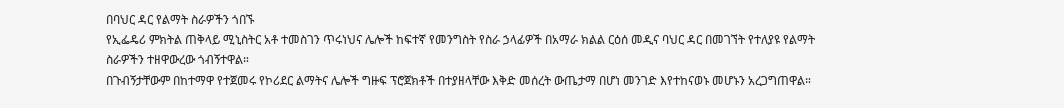በባህር ዳር የልማት ስራዎችን ጎበኙ
የኢፌዴሪ ምክትል ጠቅላይ ሚኒስትር አቶ ተመስገን ጥሩነህና ሌሎች ከፍተኛ የመንግስት የስራ ኃላፊዎች በአማራ ክልል ርዕሰ መዲና ባህር ዳር በመገኘት የተለያዩ የልማት ስራዎችን ተዘዋውረው ጎብኝተዋል።
በጉብኝታቸውም በከተማዋ የተጀመሩ የኮሪደር ልማትና ሌሎች ግዙፍ ፕሮጀክቶች በተያዘላቸው እቅድ መሰረት ውጤታማ በሆነ መንገድ እየተከናወኑ መሆኑን አረጋግጠዋል።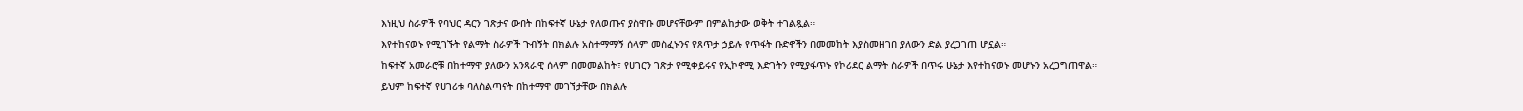እነዚህ ስራዎች የባህር ዳርን ገጽታና ውበት በከፍተኛ ሁኔታ የለወጡና ያስዋቡ መሆናቸውም በምልከታው ወቅት ተገልጿል።
እየተከናወኑ የሚገኙት የልማት ስራዎች ጉብኝት በክልሉ አስተማማኝ ሰላም መስፈኑንና የጸጥታ ኃይሉ የጥፋት ቡድኖችን በመመከት እያስመዘገበ ያለውን ድል ያረጋገጠ ሆኗል።
ከፍተኛ አመራሮቹ በከተማዋ ያለውን አንጻራዊ ሰላም በመመልከት፣ የሀገርን ገጽታ የሚቀይሩና የኢኮኖሚ እድገትን የሚያፋጥኑ የኮሪደር ልማት ስራዎች በጥሩ ሁኔታ እየተከናወኑ መሆኑን አረጋግጠዋል።
ይህም ከፍተኛ የሀገሪቱ ባለስልጣናት በከተማዋ መገኘታቸው በክልሉ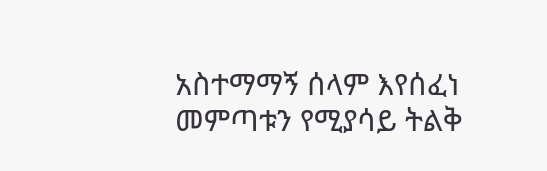አስተማማኝ ሰላም እየሰፈነ መምጣቱን የሚያሳይ ትልቅ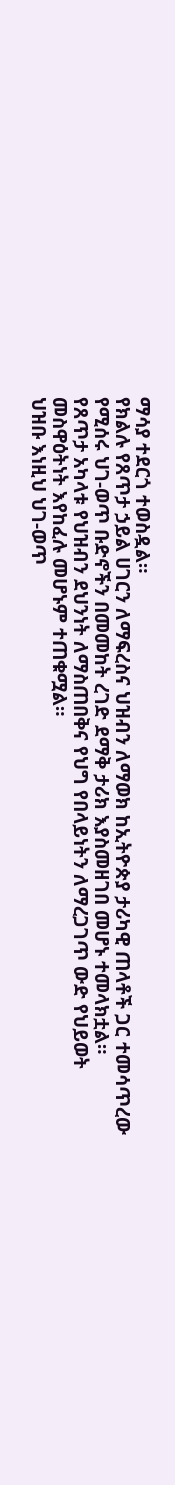ማሳያ ተደርጎ ተወስዷል።
የክልሉ የጸጥታ ኃይል ሀገርን ለማፍረስና ህዝብን ለማወክ ከኢትዮጵያ ታሪካዊ ጠላቶች ጋር ተመሳጥረው የሚሰሩ ህገ-ወጥ ቡድኖችን በመመከት ረገድ ደማቅ ታሪክ እያስመዘገበ መሆኑ ተመላክቷል።
የጸጥታ አካላቱ የህዝብን ደህንነት ለማስጠበቅና የህግ የበላይነትን ለማረጋገጥ ውድ የህይወት መስዋዕትነት እየከፈሉ መሆኑም ተጠቁሟል።
ህዝቡ እነዚህ ህገ-ወጥ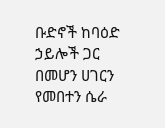ቡድኖች ከባዕድ ኃይሎች ጋር በመሆን ሀገርን የመበተን ሴራ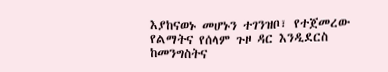እያከናወኑ መሆኑን ተገንዝቦ፣ የተጀመረው የልማትና የሰላም ጉዞ ዳር እንዲደርስ ከመንግስትና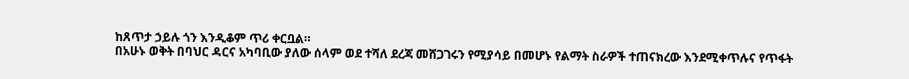ከጸጥታ ኃይሉ ጎን እንዲቆም ጥሪ ቀርቧል።
በአሁኑ ወቅት በባህር ዳርና አካባቢው ያለው ሰላም ወደ ተሻለ ደረጃ መሸጋገሩን የሚያሳይ በመሆኑ የልማት ስራዎች ተጠናክረው እንደሚቀጥሉና የጥፋት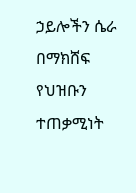ኃይሎችን ሴራ በማክሸፍ የህዝቡን ተጠቃሚነት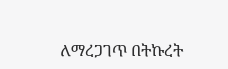ለማረጋገጥ በትኩረት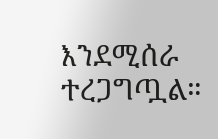እንደሚሰራ ተረጋግጧል።